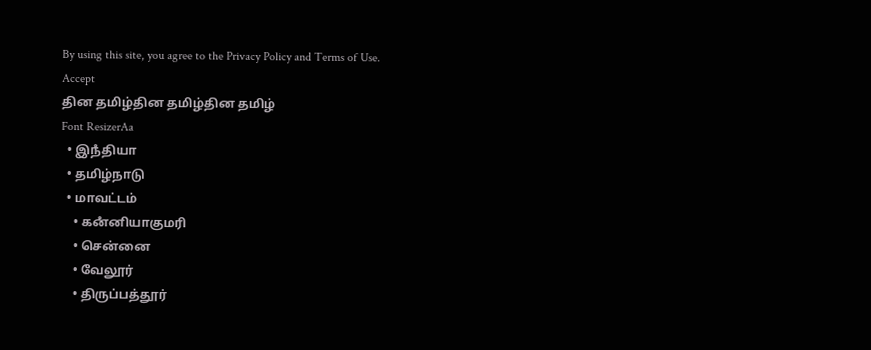By using this site, you agree to the Privacy Policy and Terms of Use.
Accept
தின தமிழ்தின தமிழ்தின தமிழ்
Font ResizerAa
  • இநஂதியா
  • தமிழ்நாடு
  • மாவட்டம்
    • கனஂனியாகுமரி
    • சென்னை
    • வேலூர்
    • திருப்பத்தூர்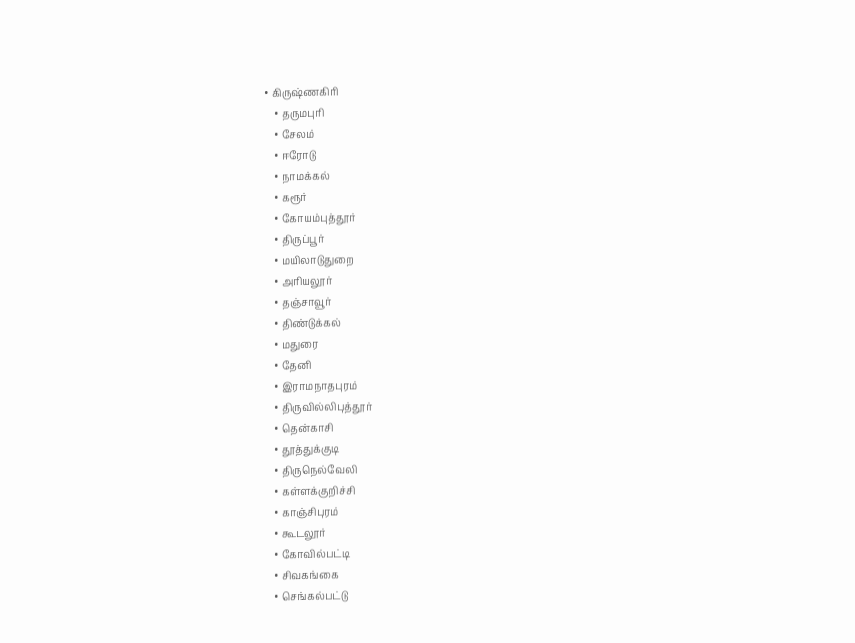• கிருஷ்ணகிரி
    • தருமபுரி
    • சேலம்
    • ஈரோடு
    • நாமக்கல்
    • கரூர்
    • கோயம்புத்தூர்
    • திருப்பூர்
    • மயிலாடுதுறை
    • அரியலூர்
    • தஞ்சாவூர்
    • திண்டுக்கல்
    • மதுரை
    • தேனி
    • இராமநாதபுரம்
    • திருவில்லிபுத்தூர்
    • தென்காசி
    • தூத்துக்குடி
    • திருநெல்வேலி
    • கள்ளக்குறிச்சி
    • காஞ்சிபுரம்
    • கூடலூர்
    • கோவில்பட்டி
    • சிவகங்கை
    • செங்கல்பட்டு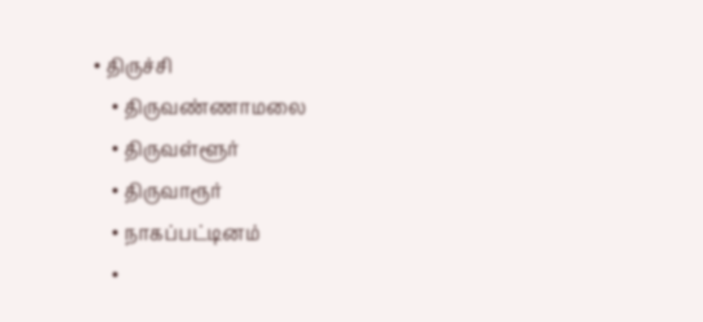• திருச்சி
    • திருவண்ணாமலை
    • திருவள்ளூர்
    • திருவாரூர்
    • நாகப்பட்டினம்
    •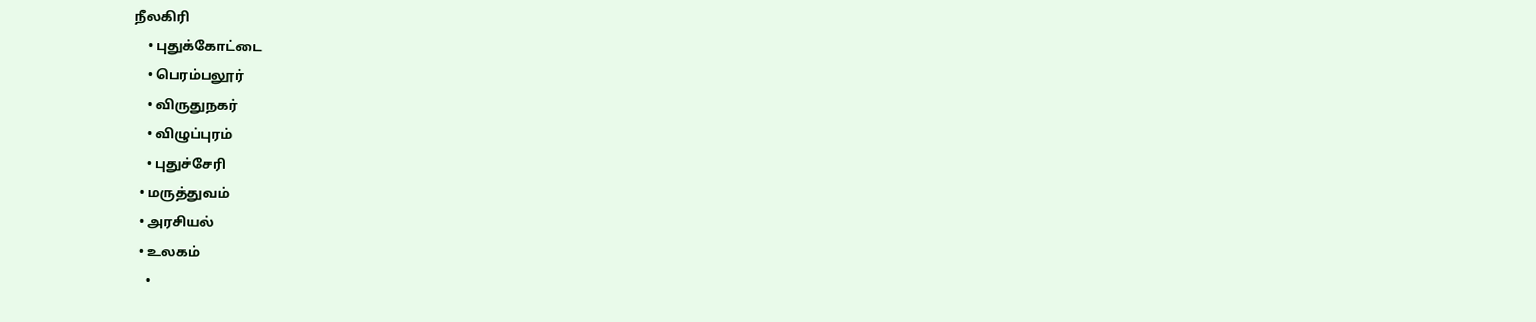நீலகிரி
    • புதுக்கோட்டை
    • பெரம்பலூர்
    • விருதுநகர்
    • விழுப்புரம்
    • புதுச்சேரி
  • மருத்துவம்
  • அரசியல்
  • உலகம்
    •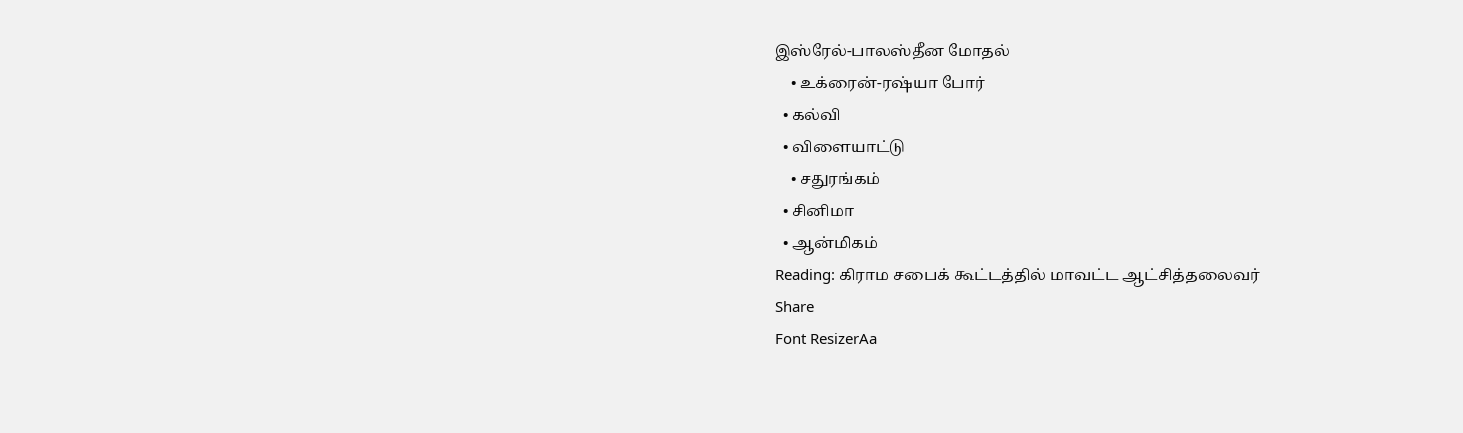இஸ்ரேல்-பாலஸ்தீன மோதல்
    • உக்ரைன்-ரஷ்யா போர்
  • கல்வி
  • விளையாட்டு
    • சதுரங்கம்
  • சினிமா
  • ஆன்மிகம்
Reading: கிராம சபைக் கூட்டத்தில் மாவட்ட ஆட்சித்தலைவர்
Share
Font ResizerAa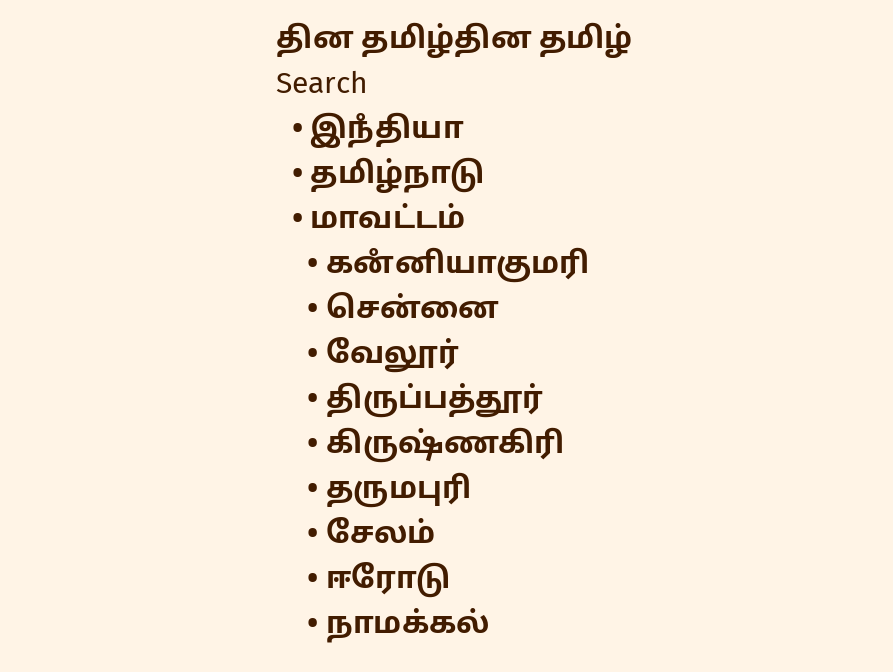தின தமிழ்தின தமிழ்
Search
  • இநஂதியா
  • தமிழ்நாடு
  • மாவட்டம்
    • கனஂனியாகுமரி
    • சென்னை
    • வேலூர்
    • திருப்பத்தூர்
    • கிருஷ்ணகிரி
    • தருமபுரி
    • சேலம்
    • ஈரோடு
    • நாமக்கல்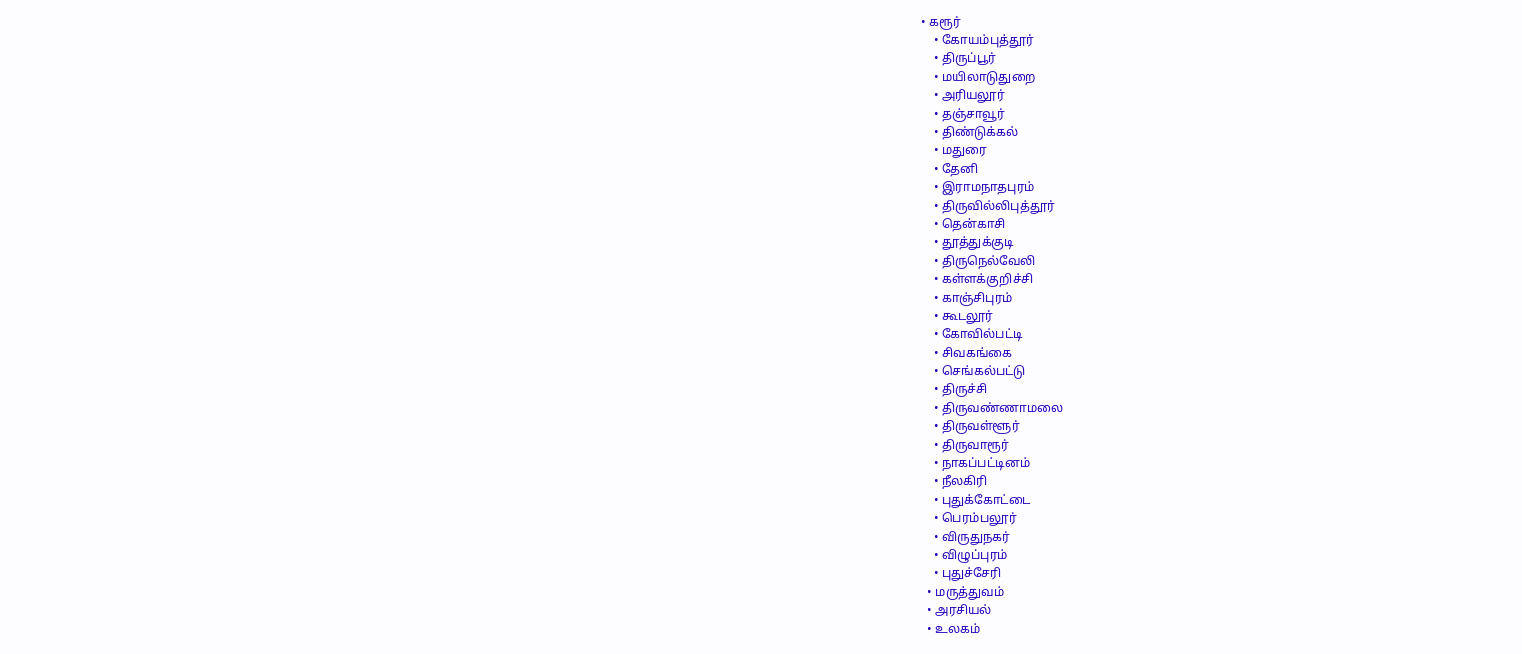• கரூர்
    • கோயம்புத்தூர்
    • திருப்பூர்
    • மயிலாடுதுறை
    • அரியலூர்
    • தஞ்சாவூர்
    • திண்டுக்கல்
    • மதுரை
    • தேனி
    • இராமநாதபுரம்
    • திருவில்லிபுத்தூர்
    • தென்காசி
    • தூத்துக்குடி
    • திருநெல்வேலி
    • கள்ளக்குறிச்சி
    • காஞ்சிபுரம்
    • கூடலூர்
    • கோவில்பட்டி
    • சிவகங்கை
    • செங்கல்பட்டு
    • திருச்சி
    • திருவண்ணாமலை
    • திருவள்ளூர்
    • திருவாரூர்
    • நாகப்பட்டினம்
    • நீலகிரி
    • புதுக்கோட்டை
    • பெரம்பலூர்
    • விருதுநகர்
    • விழுப்புரம்
    • புதுச்சேரி
  • மருத்துவம்
  • அரசியல்
  • உலகம்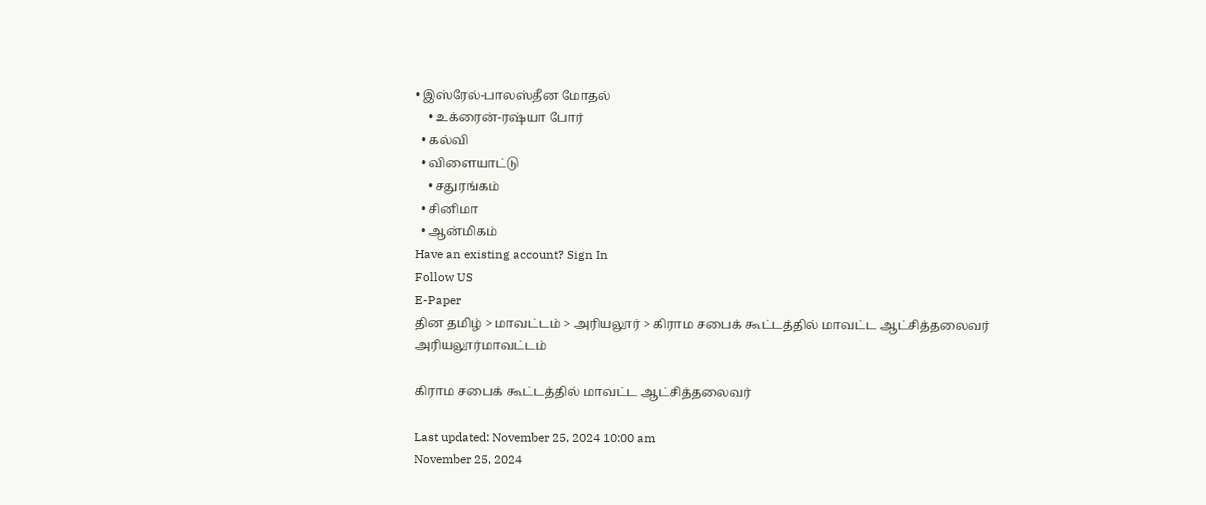• இஸ்ரேல்-பாலஸ்தீன மோதல்
    • உக்ரைன்-ரஷ்யா போர்
  • கல்வி
  • விளையாட்டு
    • சதுரங்கம்
  • சினிமா
  • ஆன்மிகம்
Have an existing account? Sign In
Follow US
E-Paper
தின தமிழ் > மாவட்டம் > அரியலூர் > கிராம சபைக் கூட்டத்தில் மாவட்ட ஆட்சித்தலைவர்
அரியலூர்மாவட்டம்

கிராம சபைக் கூட்டத்தில் மாவட்ட ஆட்சித்தலைவர்

Last updated: November 25, 2024 10:00 am
November 25, 2024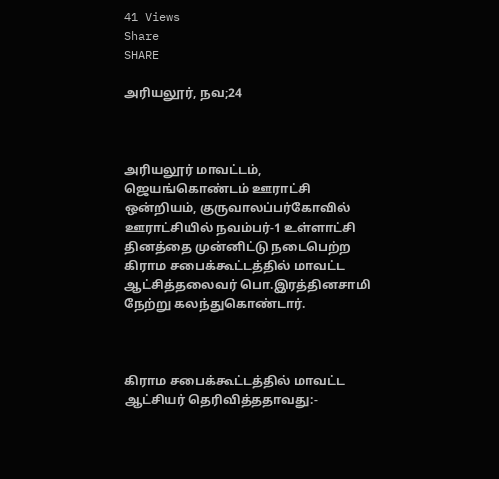41 Views
Share
SHARE

அரியலூர், நவ;24



அரியலூர் மாவட்டம், ஜெயங்கொண்டம் ஊராட்சி ஒன்றியம், குருவாலப்பர்கோவில் ஊராட்சியில் நவம்பர்-1 உள்ளாட்சி தினத்தை முன்னிட்டு நடைபெற்ற கிராம சபைக்கூட்டத்தில் மாவட்ட ஆட்சித்தலைவர் பொ.இரத்தினசாமி நேற்று கலந்துகொண்டார்.



கிராம சபைக்கூட்டத்தில் மாவட்ட ஆட்சியர் தெரிவித்ததாவது:-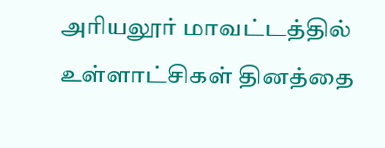அரியலூர் மாவட்டத்தில் உள்ளாட்சிகள் தினத்தை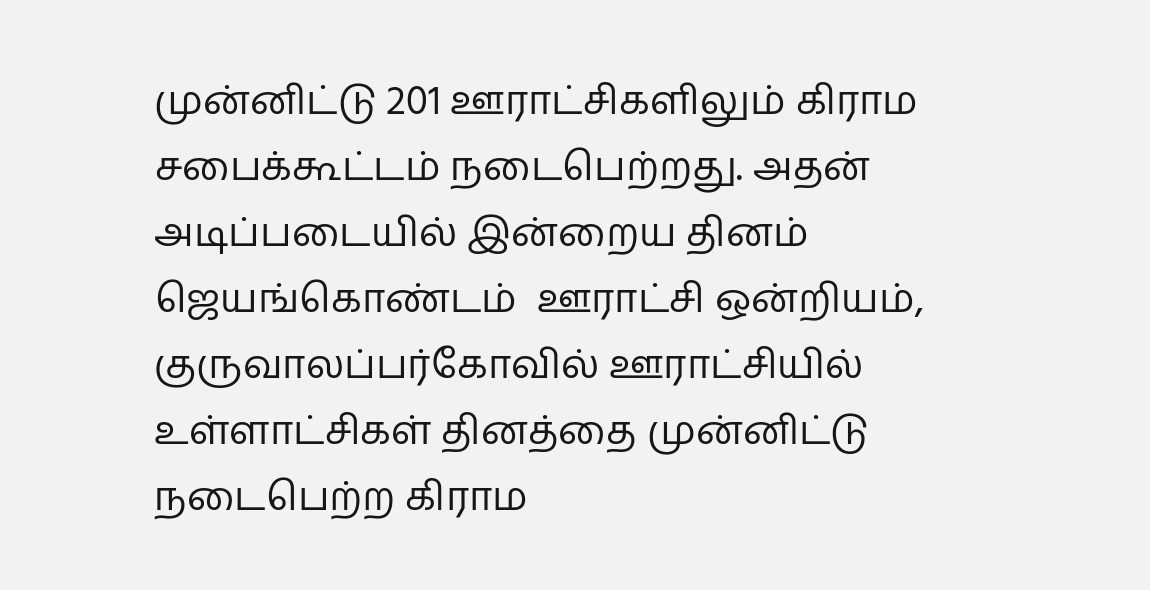முன்னிட்டு 201 ஊராட்சிகளிலும் கிராம சபைக்கூட்டம் நடைபெற்றது. அதன் அடிப்படையில் இன்றைய தினம் ஜெயங்கொண்டம்  ஊராட்சி ஒன்றியம், குருவாலப்பர்கோவில் ஊராட்சியில் உள்ளாட்சிகள் தினத்தை முன்னிட்டு நடைபெற்ற கிராம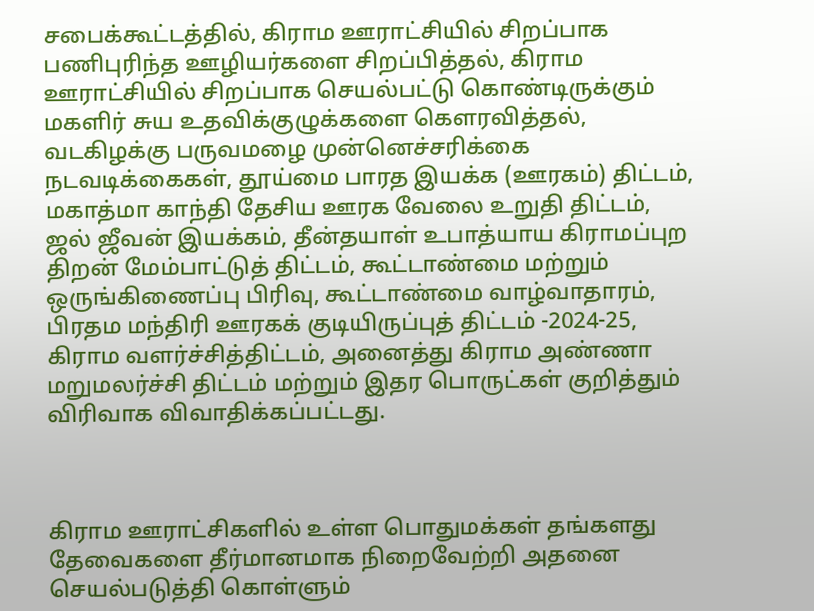சபைக்கூட்டத்தில், கிராம ஊராட்சியில் சிறப்பாக பணிபுரிந்த ஊழியர்களை சிறப்பித்தல், கிராம ஊராட்சியில் சிறப்பாக செயல்பட்டு கொண்டிருக்கும் மகளிர் சுய உதவிக்குழுக்களை கௌரவித்தல், வடகிழக்கு பருவமழை முன்னெச்சரிக்கை நடவடிக்கைகள், தூய்மை பாரத இயக்க (ஊரகம்) திட்டம், மகாத்மா காந்தி தேசிய ஊரக வேலை உறுதி திட்டம், ஜல் ஜீவன் இயக்கம், தீன்தயாள் உபாத்யாய கிராமப்புற திறன் மேம்பாட்டுத் திட்டம், கூட்டாண்மை மற்றும் ஒருங்கிணைப்பு பிரிவு, கூட்டாண்மை வாழ்வாதாரம், பிரதம மந்திரி ஊரகக் குடியிருப்புத் திட்டம் -2024-25, கிராம வளர்ச்சித்திட்டம், அனைத்து கிராம அண்ணா மறுமலர்ச்சி திட்டம் மற்றும் இதர பொருட்கள் குறித்தும் விரிவாக விவாதிக்கப்பட்டது.



கிராம ஊராட்சிகளில் உள்ள பொதுமக்கள் தங்களது தேவைகளை தீர்மானமாக நிறைவேற்றி அதனை செயல்படுத்தி கொள்ளும்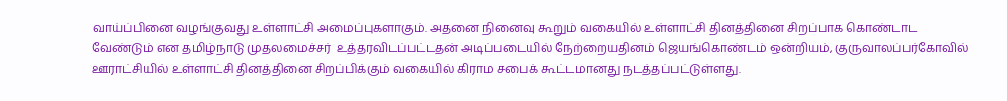வாய்ப்பினை வழங்குவது உள்ளாட்சி அமைப்புகளாகும். அதனை நினைவு கூறும் வகையில் உள்ளாட்சி தினத்தினை சிறப்பாக கொண்டாட வேண்டும் என தமிழ்நாடு முதலமைச்சர்  உத்தரவிடப்பட்டதன் அடிப்படையில் நேற்றையதினம் ஜெயங்கொண்டம் ஒன்றியம், குருவாலப்பர்கோவில் ஊராட்சியில் உள்ளாட்சி தினத்தினை சிறப்பிக்கும் வகையில் கிராம சபைக் கூட்டமானது நடத்தப்பட்டுள்ளது.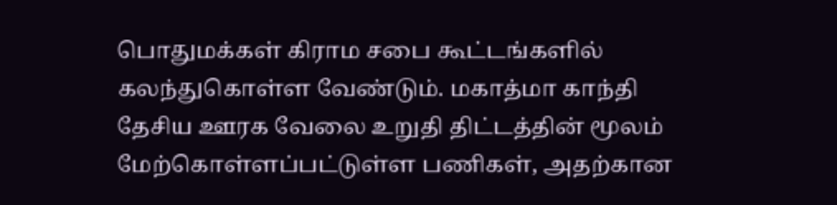பொதுமக்கள் கிராம சபை கூட்டங்களில் கலந்துகொள்ள வேண்டும். மகாத்மா காந்தி தேசிய ஊரக வேலை உறுதி திட்டத்தின் மூலம் மேற்கொள்ளப்பட்டுள்ள பணிகள், அதற்கான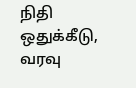நிதி ஒதுக்கீடு, வரவு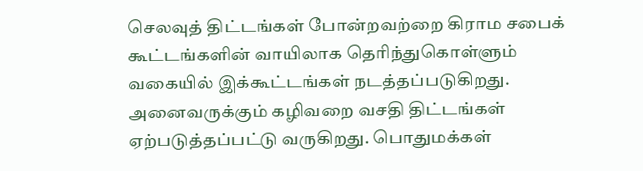செலவுத் திட்டங்கள் போன்றவற்றை கிராம சபைக் கூட்டங்களின் வாயிலாக தெரிந்துகொள்ளும் வகையில் இக்கூட்டங்கள் நடத்தப்படுகிறது. அனைவருக்கும் கழிவறை வசதி திட்டங்கள் ஏற்படுத்தப்பட்டு வருகிறது. பொதுமக்கள்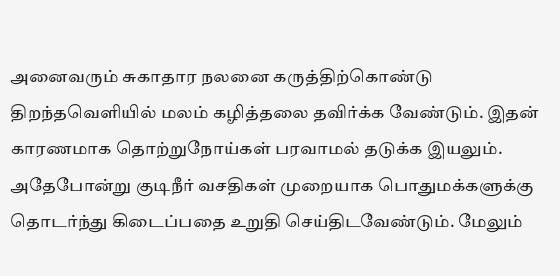அனைவரும் சுகாதார நலனை கருத்திற்கொண்டு திறந்தவெளியில் மலம் கழித்தலை தவிர்க்க வேண்டும். இதன் காரணமாக தொற்றுநோய்கள் பரவாமல் தடுக்க இயலும். அதேபோன்று குடிநீர் வசதிகள் முறையாக பொதுமக்களுக்கு தொடர்ந்து கிடைப்பதை உறுதி செய்திடவேண்டும். மேலும்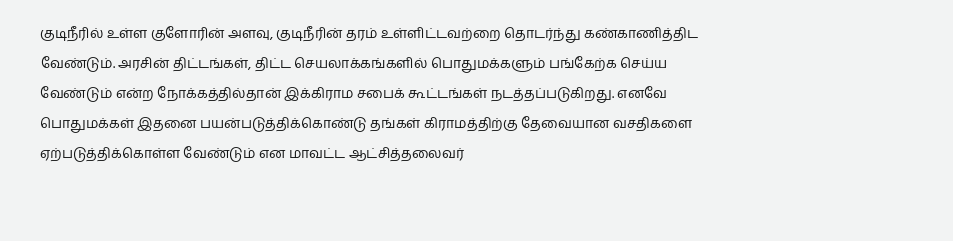குடிநீரில் உள்ள குளோரின் அளவு, குடிநீரின் தரம் உள்ளிட்டவற்றை தொடர்ந்து கண்காணித்திட வேண்டும். அரசின் திட்டங்கள், திட்ட செயலாக்கங்களில் பொதுமக்களும் பங்கேற்க செய்ய வேண்டும் என்ற நோக்கத்தில்தான் இக்கிராம சபைக் கூட்டங்கள் நடத்தப்படுகிறது. எனவே பொதுமக்கள் இதனை பயன்படுத்திக்கொண்டு தங்கள் கிராமத்திற்கு தேவையான வசதிகளை ஏற்படுத்திக்கொள்ள வேண்டும் என மாவட்ட ஆட்சித்தலைவர்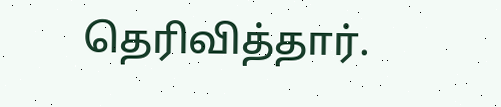தெரிவித்தார்.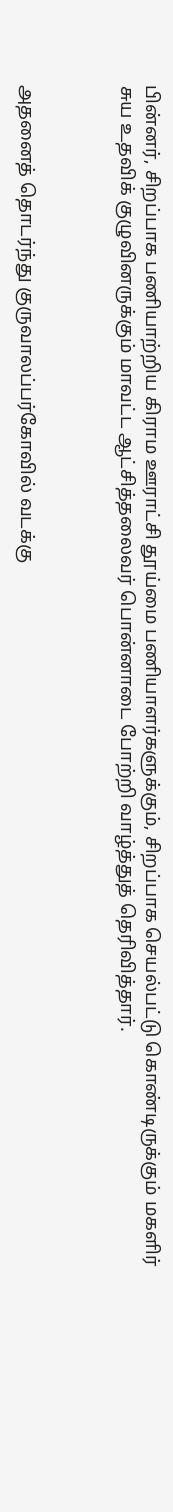பின்னர், சிறப்பாக பணியாற்றிய கிராம ஊராட்சி தூய்மை பணியாளர்களுக்கும், சிறப்பாக செயல்பட்டு கொண்டிருக்கும் மகளிர் சுய உதவிக் குழுவினருக்கும் மாவட்ட ஆட்சித்தலைவர் பொன்னாடை போற்றி வாழ்த்துத் தெரிவித்தார்.



அதனைத் தொடர்ந்து குருவாலப்பர்கோவில் வடக்கு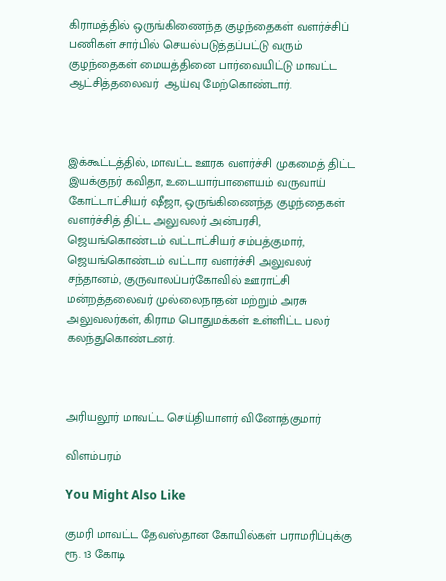கிராமத்தில் ஒருங்கிணைந்த குழந்தைகள் வளர்ச்சிப் பணிகள் சார்பில் செயல்படுத்தப்பட்டு வரும் குழந்தைகள் மையத்தினை பார்வையிட்டு மாவட்ட ஆட்சித்தலைவர்  ஆய்வு மேற்கொண்டார்.



இக்கூட்டத்தில், மாவட்ட ஊரக வளர்ச்சி முகமைத் திட்ட இயக்குநர் கவிதா, உடையார்பாளையம் வருவாய் கோட்டாட்சியர் ஷீஜா, ஒருங்கிணைந்த குழந்தைகள் வளர்ச்சித் திட்ட அலுவலர் அன்பரசி, ஜெயங்கொண்டம் வட்டாட்சியர் சம்பத்குமார், ஜெயங்கொண்டம் வட்டார வளர்ச்சி அலுவலர் சந்தானம், குருவாலப்பர்கோவில் ஊராட்சி மன்றத்தலைவர் முல்லைநாதன் மற்றும் அரசு அலுவலர்கள், கிராம பொதுமக்கள் உள்ளிட்ட பலர் கலந்துகொண்டனர்.



அரியலூர் மாவட்ட செய்தியாளர் வினோத்குமார்

விளம்பரம்

You Might Also Like

குமரி மாவட்ட தேவஸ்தான கோயில்கள் பராமரிப்புக்கு ரூ. 13 கோடி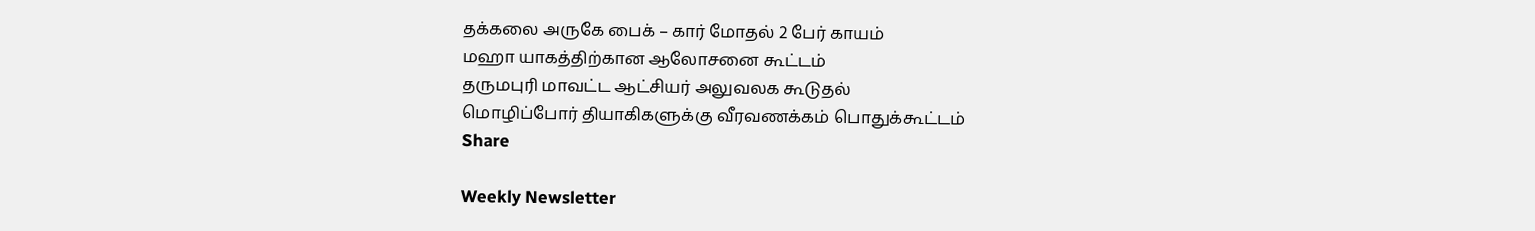தக்கலை அருகே பைக் – கார் மோதல் 2 பேர் காயம்
மஹா யாகத்திற்கான ஆலோசனை கூட்டம்
தருமபுரி மாவட்ட ஆட்சியர் அலுவலக கூடுதல்
மொழிப்போர் தியாகிகளுக்கு வீரவணக்கம் பொதுக்கூட்டம்
Share

Weekly Newsletter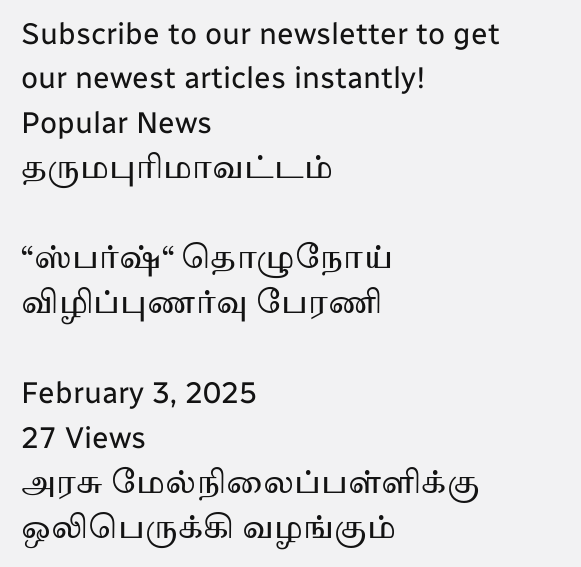Subscribe to our newsletter to get our newest articles instantly!
Popular News
தருமபுரிமாவட்டம்

“ஸ்பர்ஷ்“ தொழுநோய் விழிப்புணர்வு பேரணி

February 3, 2025
27 Views
அரசு மேல்நிலைப்பள்ளிக்கு ஒலிபெருக்கி வழங்கும்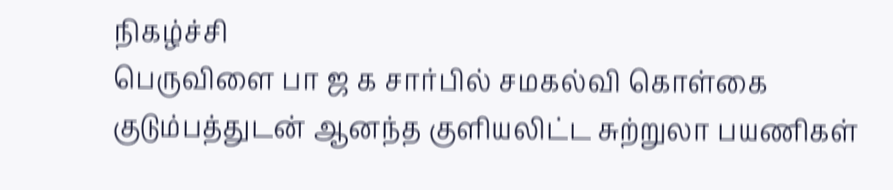நிகழ்ச்சி
பெருவிளை பா ஜ க சார்பில் சமகல்வி கொள்கை
குடும்பத்துடன் ஆனந்த குளியலிட்ட சுற்றுலா பயணிகள்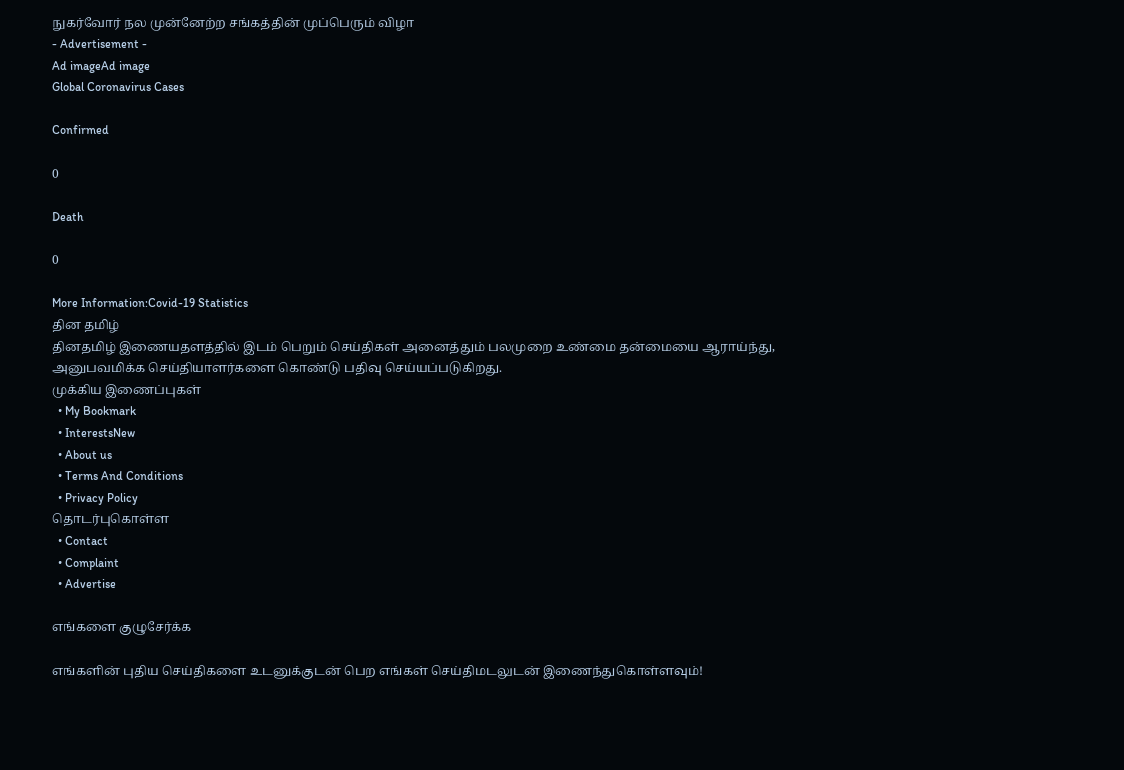நுகர்வோர் நல முன்னேற்ற சங்கத்தின் முப்பெரும் விழா
- Advertisement -
Ad imageAd image
Global Coronavirus Cases

Confirmed

0

Death

0

More Information:Covid-19 Statistics
தின தமிழ்
தினதமிழ் இணையதளத்தில் இடம் பெறும் செய்திகள் அனைத்தும் பலமுறை உண்மை தன்மையை ஆராய்ந்து, அனுபவமிக்க செய்தியாளர்களை கொண்டு பதிவு செய்யப்படுகிறது.
முக்கிய இணைப்புகள்
  • My Bookmark
  • InterestsNew
  • About us
  • Terms And Conditions
  • Privacy Policy
தொடர்புகொள்ள
  • Contact
  • Complaint
  • Advertise

எங்களை குழுசேர்க்க

எங்களின் புதிய செய்திகளை உடனுக்குடன் பெற எங்கள் செய்திமடலுடன் இணைந்துகொள்ளவும்!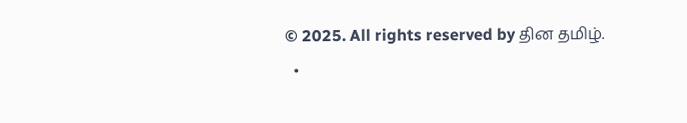© 2025. All rights reserved by தின தமிழ்.
  •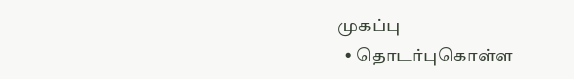முகப்பு
  • தொடர்புகொள்ள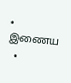• இணைய
  •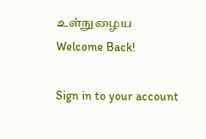உள்நுழைய
Welcome Back!

Sign in to your account